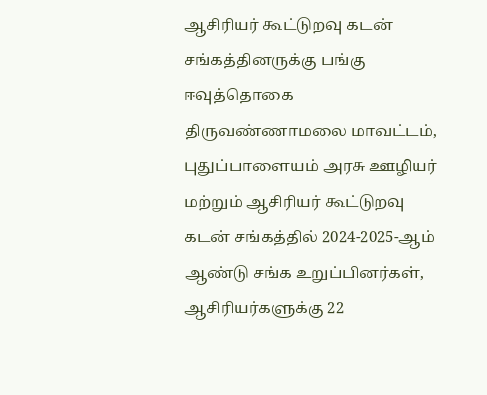ஆசிரியர் கூட்டுறவு கடன் சங்கத்தினருக்கு பங்கு ஈவுத்தொகை
திருவண்ணாமலை மாவட்டம், புதுப்பாளையம் அரசு ஊழியர் மற்றும் ஆசிரியர் கூட்டுறவு கடன் சங்கத்தில் 2024-2025-ஆம் ஆண்டு சங்க உறுப்பினர்கள், ஆசிரியர்களுக்கு 22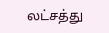லட்சத்து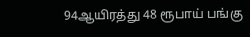94ஆயிரத்து 48 ரூபாய் பங்கு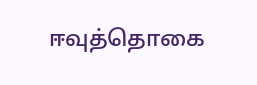ஈவுத்தொகை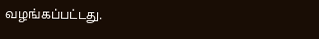வழங்கப்பட்டது.